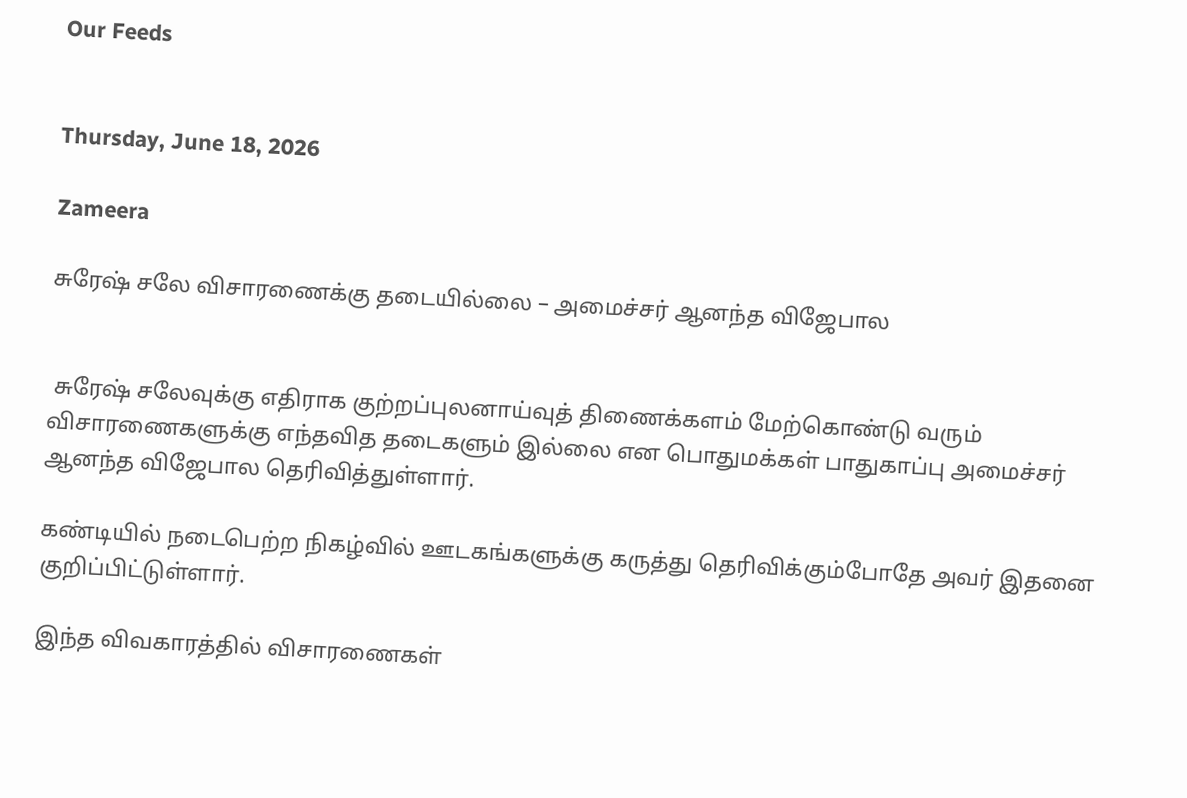Our Feeds


Thursday, June 18, 2026

Zameera

சுரேஷ் சலே விசாரணைக்கு தடையில்லை – அமைச்சர் ஆனந்த விஜேபால


 சுரேஷ் சலேவுக்கு எதிராக குற்றப்புலனாய்வுத் திணைக்களம் மேற்கொண்டு வரும் விசாரணைகளுக்கு எந்தவித தடைகளும் இல்லை என பொதுமக்கள் பாதுகாப்பு அமைச்சர் ஆனந்த விஜேபால தெரிவித்துள்ளார்.

கண்டியில் நடைபெற்ற நிகழ்வில் ஊடகங்களுக்கு கருத்து தெரிவிக்கும்போதே அவர் இதனை குறிப்பிட்டுள்ளார்.

இந்த விவகாரத்தில் விசாரணைகள்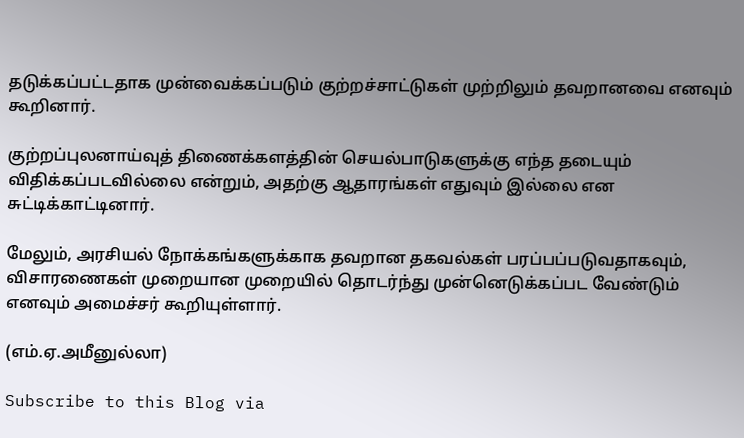தடுக்கப்பட்டதாக முன்வைக்கப்படும் குற்றச்சாட்டுகள் முற்றிலும் தவறானவை எனவும் கூறினார்.

குற்றப்புலனாய்வுத் திணைக்களத்தின் செயல்பாடுகளுக்கு எந்த தடையும் விதிக்கப்படவில்லை என்றும், அதற்கு ஆதாரங்கள் எதுவும் இல்லை என சுட்டிக்காட்டினார்.

மேலும், அரசியல் நோக்கங்களுக்காக தவறான தகவல்கள் பரப்பப்படுவதாகவும், விசாரணைகள் முறையான முறையில் தொடர்ந்து முன்னெடுக்கப்பட வேண்டும் எனவும் அமைச்சர் கூறியுள்ளார்.

(எம்.ஏ.அமீனுல்லா)

Subscribe to this Blog via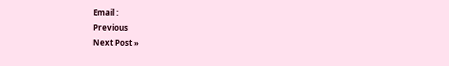Email :
Previous
Next Post »